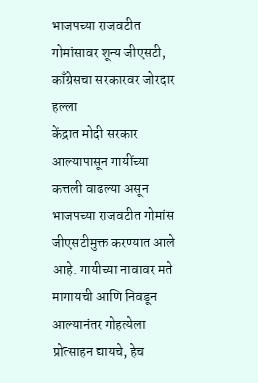भाजपच्या राजवटीत गोमांसावर शून्य जीएसटी, काँग्रेसचा सरकारवर जोरदार हल्ला
केंद्रात मोदी सरकार आल्यापासून गायींच्या कत्तली वाढल्या असून भाजपच्या राजवटीत गोमांस जीएसटीमुक्त करण्यात आले आहे. गायीच्या नावावर मते मागायची आणि निवडून आल्यानंतर गोहत्येला प्रोत्साहन द्यायचे, हेच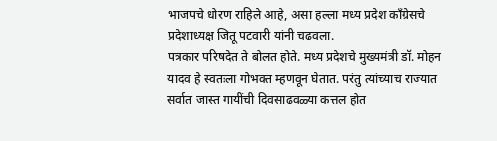भाजपचे धोरण राहिले आहे, असा हल्ला मध्य प्रदेश काँग्रेसचे प्रदेशाध्यक्ष जितू पटवारी यांनी चढवला.
पत्रकार परिषदेत ते बोलत होते. मध्य प्रदेशचे मुख्यमंत्री डॉ. मोहन यादव हे स्वतःला गोभक्त म्हणवून घेतात. परंतु त्यांच्याच राज्यात सर्वात जास्त गायींची दिवसाढवळ्या कत्तल होत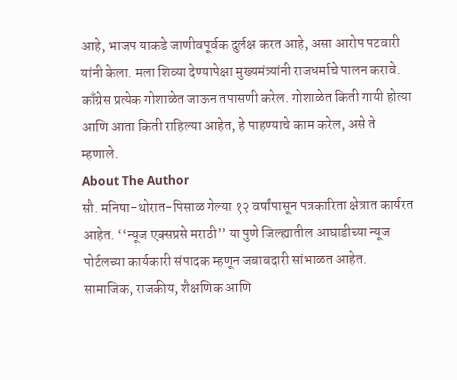आहे, भाजप याकडे जाणीवपूर्वक दुर्लक्ष करत आहे, असा आरोप पटवारी यांनी केला. मला शिव्या देण्यापेक्षा मुख्यमंत्र्यांनी राजधर्माचे पालन करावे. काँग्रेस प्रत्येक गोशाळेत जाऊन तपासणी करेल. गोशाळेत किती गायी होत्या आणि आता किती राहिल्या आहेत, हे पाहण्याचे काम करेल, असे ते म्हणाले.
About The Author
सौ. मनिषा-थोरात-पिसाळ गेल्या १२ वर्षांपासून पत्रकारिता क्षेत्रात कार्यरत आहेत. ‘‘न्यूज एक्सप्रसे मराठी’’ या पुणे जिल्ह्यातील आघाडीच्या न्यूज पोर्टलच्या कार्यकारी संपादक म्हणून जबाबदारी सांभाळत आहेत. सामाजिक, राजकीय, शैक्षणिक आणि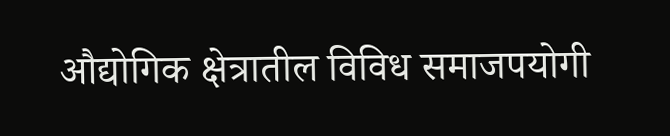औद्योगिक क्षेत्रातील विविध समाजपयोगी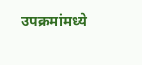उपक्रमांमध्ये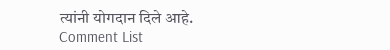त्यांनी योगदान दिले आहे.
Comment List